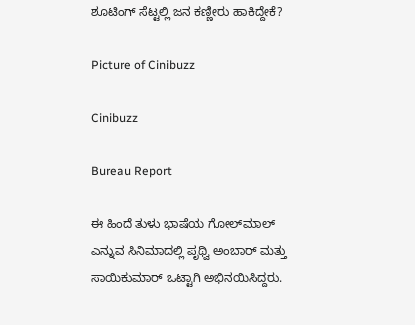ಶೂಟಿಂಗ್‌ ಸೆಟ್ಟಲ್ಲಿ ಜನ ಕಣ್ಣೀರು ಹಾಕಿದ್ದೇಕೆ?

Picture of Cinibuzz

Cinibuzz

Bureau Report

ಈ ಹಿಂದೆ ತುಳು ಭಾಷೆಯ ಗೋಲ್‌ಮಾಲ್‌ ಎನ್ನುವ ಸಿನಿಮಾದಲ್ಲಿ ಪೃಥ್ವಿ ಅಂಬಾರ್‌ ಮತ್ತು ಸಾಯಿಕುಮಾರ್‌ ಒಟ್ಟಾಗಿ ಅಭಿನಯಿಸಿದ್ದರು.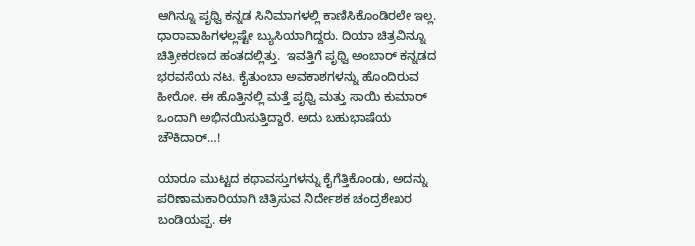ಆಗಿನ್ನೂ ಪೃಥ್ವಿ ಕನ್ನಡ ಸಿನಿಮಾಗಳಲ್ಲಿ ಕಾಣಿಸಿಕೊಂಡಿರಲೇ ಇಲ್ಲ. ಧಾರಾವಾಹಿಗಳಲ್ಲಷ್ಟೇ ಬ್ಯುಸಿಯಾಗಿದ್ದರು. ದಿಯಾ ಚಿತ್ರವಿನ್ನೂ ಚಿತ್ರೀಕರಣದ ಹಂತದಲ್ಲಿತ್ತು.  ಇವತ್ತಿಗೆ ಪೃಥ್ವಿ ಅಂಬಾರ್‌ ಕನ್ನಡದ ಭರವಸೆಯ ನಟ. ಕೈತುಂಬಾ ಅವಕಾಶಗಳನ್ನು ಹೊಂದಿರುವ ಹೀರೋ. ಈ ಹೊತ್ತಿನಲ್ಲಿ ಮತ್ತೆ ಪೃಥ್ವಿ ಮತ್ತು ಸಾಯಿ ಕುಮಾರ್‌ ಒಂದಾಗಿ ಅಭಿನಯಿಸುತ್ತಿದ್ದಾರೆ. ಅದು ಬಹುಭಾಷೆಯ ಚೌಕಿದಾರ್…!

ಯಾರೂ ಮುಟ್ಟದ ಕಥಾವಸ್ತುಗಳನ್ನು ಕೈಗೆತ್ತಿಕೊಂಡು, ಅದನ್ನು ಪರಿಣಾಮಕಾರಿಯಾಗಿ ಚಿತ್ರಿಸುವ ನಿರ್ದೇಶಕ ಚಂದ್ರಶೇಖರ ಬಂಡಿಯಪ್ಪ. ಈ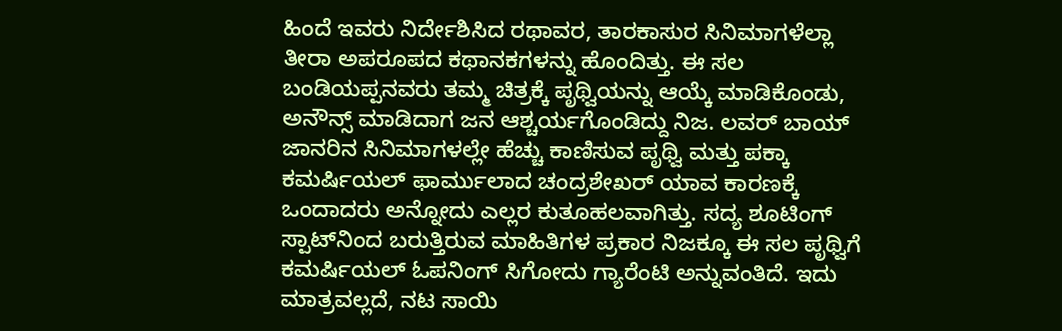ಹಿಂದೆ ಇವರು ನಿರ್ದೇಶಿಸಿದ ರಥಾವರ, ತಾರಕಾಸುರ ಸಿನಿಮಾಗಳೆಲ್ಲಾ ತೀರಾ ಅಪರೂಪದ ಕಥಾನಕಗಳನ್ನು ಹೊಂದಿತ್ತು. ಈ ಸಲ ಬಂಡಿಯಪ್ಪನವರು ತಮ್ಮ ಚಿತ್ರಕ್ಕೆ ಪೃಥ್ವಿಯನ್ನು ಆಯ್ಕೆ ಮಾಡಿಕೊಂಡು, ಅನೌನ್ಸ್‌ ಮಾಡಿದಾಗ ಜನ ಆಶ್ಚರ್ಯಗೊಂಡಿದ್ದು ನಿಜ. ಲವರ್‌ ಬಾಯ್‌ ಜಾನರಿನ ಸಿನಿಮಾಗಳಲ್ಲೇ ಹೆಚ್ಚು ಕಾಣಿಸುವ ಪೃಥ್ವಿ ಮತ್ತು ಪಕ್ಕಾ ಕಮರ್ಷಿಯಲ್‌ ಫಾರ್ಮುಲಾದ ಚಂದ್ರಶೇಖರ್‌ ಯಾವ ಕಾರಣಕ್ಕೆ ಒಂದಾದರು ಅನ್ನೋದು ಎಲ್ಲರ ಕುತೂಹಲವಾಗಿತ್ತು. ಸದ್ಯ ಶೂಟಿಂಗ್‌ ಸ್ಪಾಟ್‌ನಿಂದ ಬರುತ್ತಿರುವ ಮಾಹಿತಿಗಳ ಪ್ರಕಾರ ನಿಜಕ್ಕೂ ಈ ಸಲ ಪೃಥ್ವಿಗೆ ಕಮರ್ಷಿಯಲ್‌ ಓಪನಿಂಗ್‌ ಸಿಗೋದು ಗ್ಯಾರೆಂಟಿ ಅನ್ನುವಂತಿದೆ. ಇದು ಮಾತ್ರವಲ್ಲದೆ, ನಟ ಸಾಯಿ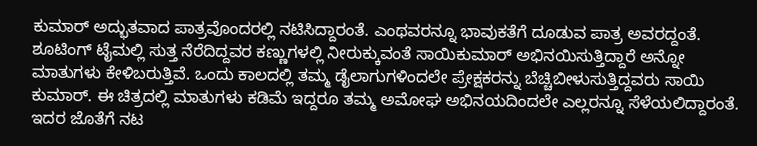ಕುಮಾರ್‌ ಅದ್ಭುತವಾದ ಪಾತ್ರವೊಂದರಲ್ಲಿ ನಟಿಸಿದ್ದಾರಂತೆ. ಎಂಥವರನ್ನೂ ಭಾವುಕತೆಗೆ ದೂಡುವ ಪಾತ್ರ ಅವರದ್ದಂತೆ. ಶೂಟಿಂಗ್‌ ಟೈಮಲ್ಲಿ ಸುತ್ತ ನೆರೆದಿದ್ದವರ ಕಣ್ಣುಗಳಲ್ಲಿ ನೀರುಕ್ಕುವಂತೆ ಸಾಯಿಕುಮಾರ್‌ ಅಭಿನಯಿಸುತ್ತಿದ್ದಾರೆ ಅನ್ನೋ ಮಾತುಗಳು ಕೇಳಿಬರುತ್ತಿವೆ. ಒಂದು ಕಾಲದಲ್ಲಿ ತಮ್ಮ ಡೈಲಾಗುಗಳಿಂದಲೇ ಪ್ರೇಕ್ಷಕರನ್ನು ಬೆಚ್ಚಿಬೀಳುಸುತ್ತಿದ್ದವರು ಸಾಯಿ ಕುಮಾರ್. ಈ ಚಿತ್ರದಲ್ಲಿ ಮಾತುಗಳು ಕಡಿಮೆ ಇದ್ದರೂ ತಮ್ಮ ಅಮೋಘ ಅಭಿನಯದಿಂದಲೇ ಎಲ್ಲರನ್ನೂ ಸೆಳೆಯಲಿದ್ದಾರಂತೆ. ಇದರ ಜೊತೆಗೆ ನಟ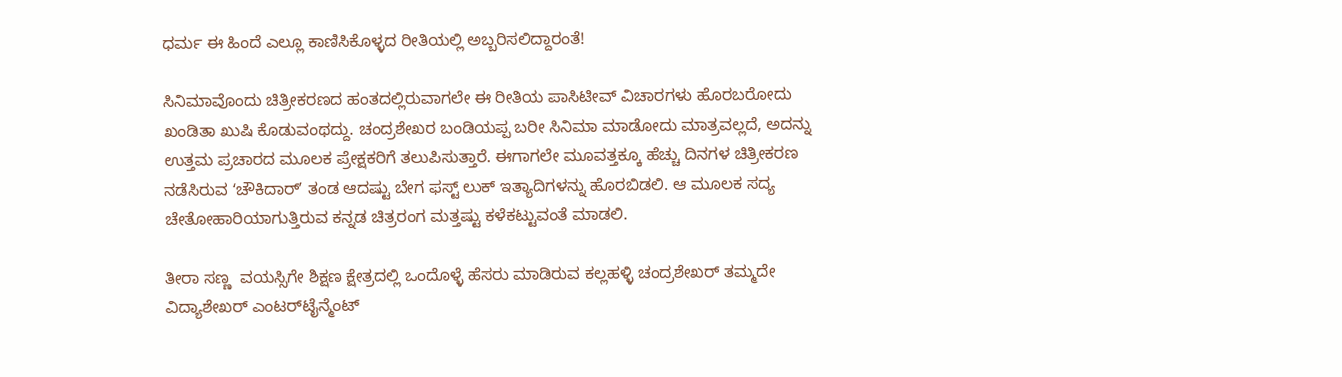ಧರ್ಮ ಈ ಹಿಂದೆ ಎಲ್ಲೂ ಕಾಣಿಸಿಕೊಳ್ಳದ ರೀತಿಯಲ್ಲಿ ಅಬ್ಬರಿಸಲಿದ್ದಾರಂತೆ!

ಸಿನಿಮಾವೊಂದು ಚಿತ್ರೀಕರಣದ ಹಂತದಲ್ಲಿರುವಾಗಲೇ ಈ ರೀತಿಯ ಪಾಸಿಟೀವ್‌ ವಿಚಾರಗಳು ಹೊರಬರೋದು ಖಂಡಿತಾ ಖುಷಿ ಕೊಡುವಂಥದ್ದು. ಚಂದ್ರಶೇಖರ ಬಂಡಿಯಪ್ಪ ಬರೀ ಸಿನಿಮಾ ಮಾಡೋದು ಮಾತ್ರವಲ್ಲದೆ, ಅದನ್ನು ಉತ್ತಮ ಪ್ರಚಾರದ ಮೂಲಕ ಪ್ರೇಕ್ಷಕರಿಗೆ ತಲುಪಿಸುತ್ತಾರೆ. ಈಗಾಗಲೇ ಮೂವತ್ತಕ್ಕೂ ಹೆಚ್ಚು ದಿನಗಳ ಚಿತ್ರೀಕರಣ ನಡೆಸಿರುವ ʻಚೌಕಿದಾರ್ʼ ತಂಡ ಆದಷ್ಟು ಬೇಗ ಫಸ್ಟ್‌ ಲುಕ್‌ ಇತ್ಯಾದಿಗಳನ್ನು ಹೊರಬಿಡಲಿ. ಆ ಮೂಲಕ ಸದ್ಯ ಚೇತೋಹಾರಿಯಾಗುತ್ತಿರುವ ಕನ್ನಡ ಚಿತ್ರರಂಗ ಮತ್ತಷ್ಟು ಕಳೆಕಟ್ಟುವಂತೆ ಮಾಡಲಿ.

ತೀರಾ ಸಣ್ಣ  ವಯಸ್ಸಿಗೇ ‌ಶಿಕ್ಷಣ ಕ್ಷೇತ್ರದಲ್ಲಿ ಒಂದೊಳ್ಳೆ ಹೆಸರು ಮಾಡಿರುವ ಕಲ್ಲಹಳ್ಳಿ ಚಂದ್ರಶೇಖರ್ ತಮ್ಮದೇ ವಿದ್ಯಾಶೇಖರ್ ಎಂಟರ್‌ಟೈನ್ಮೆಂಟ್‌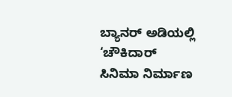ಬ್ಯಾನರ್ ಅಡಿಯಲ್ಲಿ ‘ಚೌಕಿದಾರ್ ಸಿನಿಮಾ ನಿರ್ಮಾಣ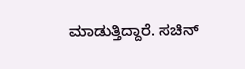ಮಾಡುತ್ತಿದ್ದಾರೆ. ಸಚಿನ್‌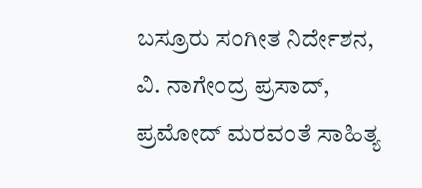ಬಸ್ರೂರು ಸಂಗೀತ ನಿರ್ದೇಶನ, ವಿ. ನಾಗೇಂದ್ರ ಪ್ರಸಾದ್‌, ಪ್ರಮೋದ್‌ ಮರವಂತೆ ಸಾಹಿತ್ಯ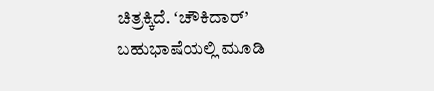ಚಿತ್ರಕ್ಕಿದೆ. ʻಚೌಕಿದಾರ್’ ಬಹುಭಾಷೆಯಲ್ಲಿ ಮೂಡಿ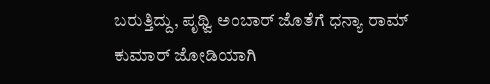ಬರುತ್ತಿದ್ದು, ಪೃಥ್ವಿ ಅಂಬಾರ್‌ ಜೊತೆಗೆ ಧನ್ಯಾ ರಾಮ್‌ ಕುಮಾರ್‌ ಜೋಡಿಯಾಗಿ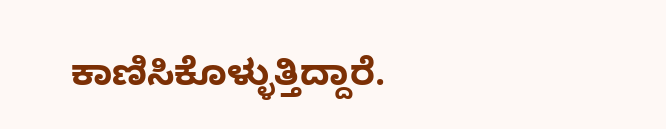ಕಾಣಿಸಿಕೊಳ್ಳುತ್ತಿದ್ದಾರೆ.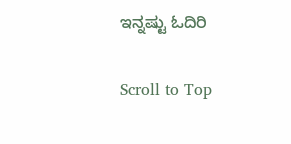ಇನ್ನಷ್ಟು ಓದಿರಿ

Scroll to Top